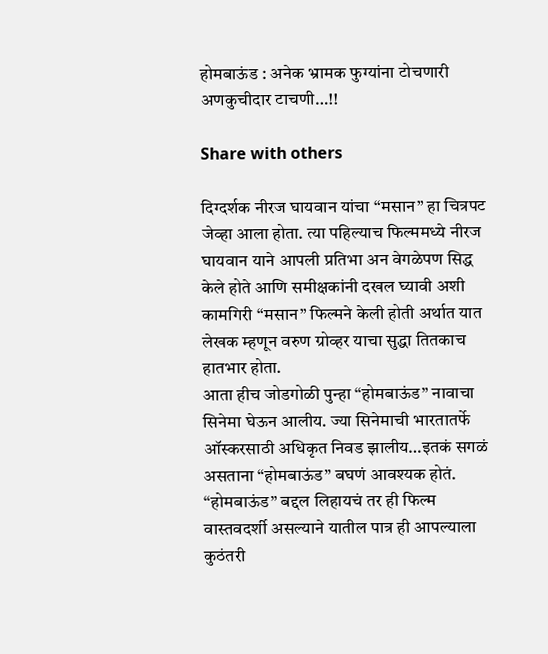होमबाऊंड : अनेक भ्रामक फुग्यांना टोचणारी अणकुचीदार टाचणी…!!

Share with others

दिग्दर्शक नीरज घायवान यांचा “मसान” हा चित्रपट जेव्हा आला होता. त्या पहिल्याच फिल्ममध्ये नीरज घायवान याने आपली प्रतिभा अन वेगळेपण सिद्ध केले होते आणि समीक्षकांनी दखल घ्यावी अशी कामगिरी “मसान” फिल्मने केली होती अर्थात यात लेखक म्हणून वरुण ग्रोव्हर याचा सुद्धा तितकाच हातभार होता.
आता हीच जोडगोळी पुन्हा “होमबाऊंड” नावाचा सिनेमा घेऊन आलीय. ज्या सिनेमाची भारतातर्फे ऑस्करसाठी अधिकृत निवड झालीय…इतकं सगळं असताना “होमबाऊंड” बघणं आवश्यक होतं. “होमबाऊंड” बद्दल लिहायचं तर ही फिल्म वास्तवदर्शी असल्याने यातील पात्र ही आपल्याला कुठंतरी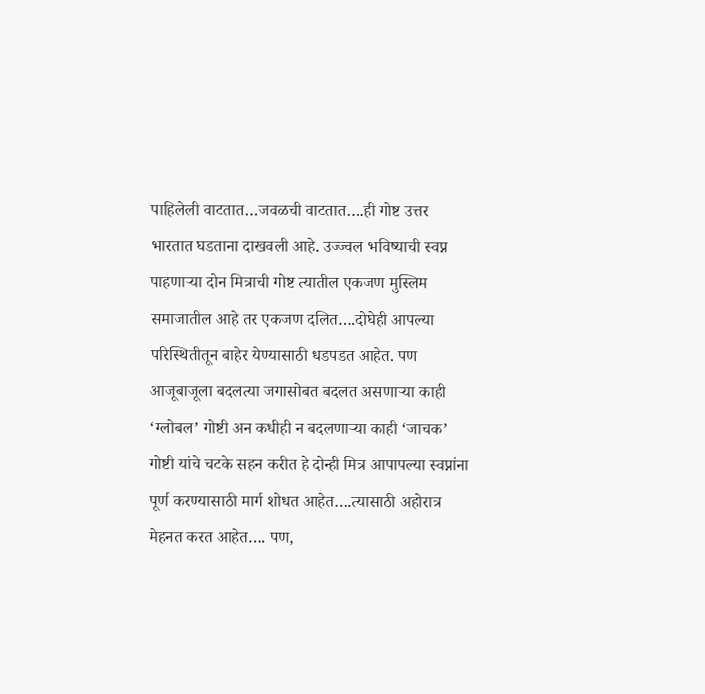पाहिलेली वाटतात…जवळची वाटतात….ही गोष्ट उत्तर भारतात घडताना दाखवली आहे. उज्ज्वल भविष्याची स्वप्न पाहणाऱ्या दोन मित्राची गोष्ट त्यातील एकजण मुस्लिम समाजातील आहे तर एकजण दलित….दोघेही आपल्या परिस्थितीतून बाहेर येण्यासाठी धडपडत आहेत. पण आजूबाजूला बदलत्या जगासोबत बदलत असणाऱ्या काही ‘ग्लोबल’ गोष्टी अन कधीही न बदलणाऱ्या काही ‘जाचक’ गोष्टी यांचे चटके सहन करीत हे दोन्ही मित्र आपापल्या स्वप्नांना पूर्ण करण्यासाठी मार्ग शोधत आहेत….त्यासाठी अहोरात्र मेहनत करत आहेत…. पण,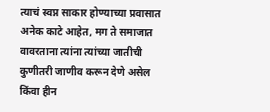त्याचं स्वप्न साकार होण्याच्या प्रवासात अनेक काटे आहेत, मग ते समाजात वावरताना त्यांना त्यांच्या जातीची कुणीतरी जाणीव करून देणे असेल किंवा हीन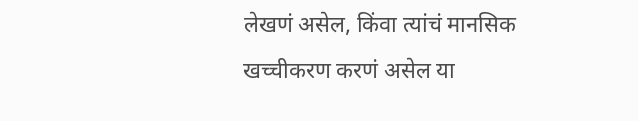लेखणं असेल, किंवा त्यांचं मानसिक खच्चीकरण करणं असेल या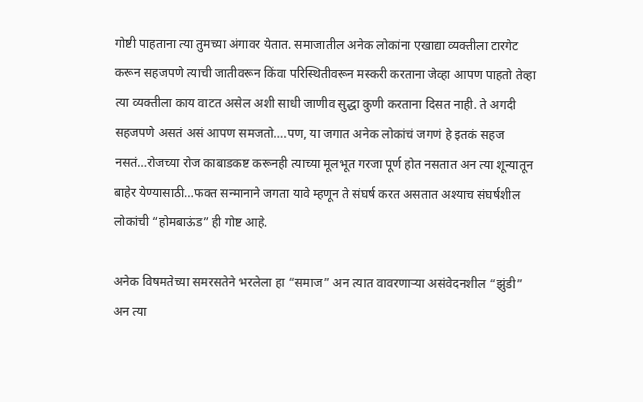गोष्टी पाहताना त्या तुमच्या अंगावर येतात. समाजातील अनेक लोकांना एखाद्या व्यक्तीला टारगेट करून सहजपणे त्याची जातीवरून किंवा परिस्थितीवरून मस्करी करताना जेव्हा आपण पाहतो तेव्हा त्या व्यक्तीला काय वाटत असेल अशी साधी जाणीव सुद्धा कुणी करताना दिसत नाही. ते अगदी सहजपणे असतं असं आपण समजतो….पण, या जगात अनेक लोकांचं जगणं हे इतकं सहज नसतं…रोजच्या रोज काबाडकष्ट करूनही त्याच्या मूलभूत गरजा पूर्ण होत नसतात अन त्या शून्यातून बाहेर येण्यासाठी…फक्त सन्मानाने जगता यावे म्हणून ते संघर्ष करत असतात अश्याच संघर्षशील लोकांची “होमबाऊंड” ही गोष्ट आहे.

अनेक विषमतेच्या समरसतेने भरलेला हा “समाज” अन त्यात वावरणाऱ्या असंवेदनशील “झुंडी” अन त्या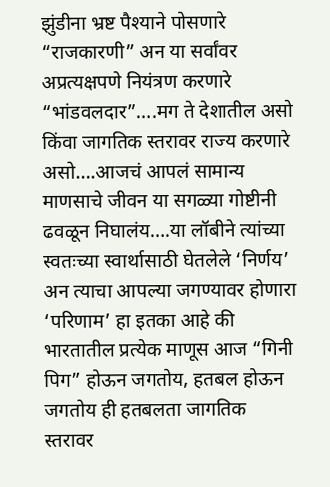झुंडीना भ्रष्ट पैश्याने पोसणारे “राजकारणी” अन या सर्वांवर अप्रत्यक्षपणे नियंत्रण करणारे “भांडवलदार”….मग ते देशातील असो किंवा जागतिक स्तरावर राज्य करणारे असो….आजचं आपलं सामान्य माणसाचे जीवन या सगळ्या गोष्टीनी ढवळून निघालंय….या लॉबीने त्यांच्या स्वतःच्या स्वार्थासाठी घेतलेले ‘निर्णय’ अन त्याचा आपल्या जगण्यावर होणारा ‘परिणाम’ हा इतका आहे की भारतातील प्रत्येक माणूस आज “गिनी पिग” होऊन जगतोय, हतबल होऊन जगतोय ही हतबलता जागतिक स्तरावर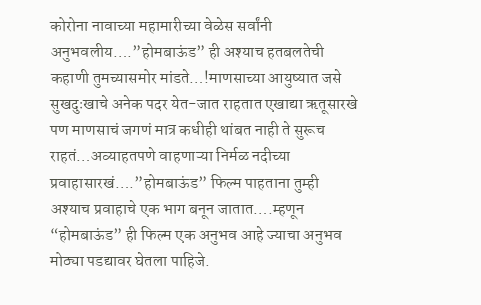कोरोना नावाच्या महामारीच्या वेळेस सर्वांनी अनुभवलीय….”होमबाऊंड” ही अश्याच हतबलतेची कहाणी तुमच्यासमोर मांडते…!माणसाच्या आयुष्यात जसे सुखदुःखाचे अनेक पदर येत-जात राहतात एखाद्या ऋतूसारखे पण माणसाचं जगणं मात्र कधीही थांबत नाही ते सुरूच राहतं…अव्याहतपणे वाहणाऱ्या निर्मळ नदीच्या प्रवाहासारखं….”होमबाऊंड” फिल्म पाहताना तुम्ही अश्याच प्रवाहाचे एक भाग बनून जातात….म्हणून “होमबाऊंड” ही फिल्म एक अनुभव आहे ज्याचा अनुभव मोठ्या पडद्यावर घेतला पाहिजे.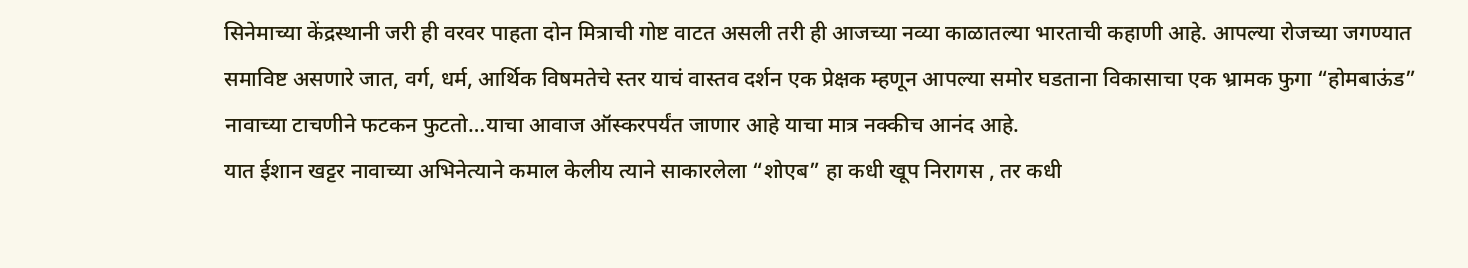सिनेमाच्या केंद्रस्थानी जरी ही वरवर पाहता दोन मित्राची गोष्ट वाटत असली तरी ही आजच्या नव्या काळातल्या भारताची कहाणी आहे. आपल्या रोजच्या जगण्यात समाविष्ट असणारे जात, वर्ग, धर्म, आर्थिक विषमतेचे स्तर याचं वास्तव दर्शन एक प्रेक्षक म्हणून आपल्या समोर घडताना विकासाचा एक भ्रामक फुगा “होमबाऊंड” नावाच्या टाचणीने फटकन फुटतो…याचा आवाज ऑस्करपर्यंत जाणार आहे याचा मात्र नक्कीच आनंद आहे.
यात ईशान खट्टर नावाच्या अभिनेत्याने कमाल केलीय त्याने साकारलेला “शोएब” हा कधी खूप निरागस , तर कधी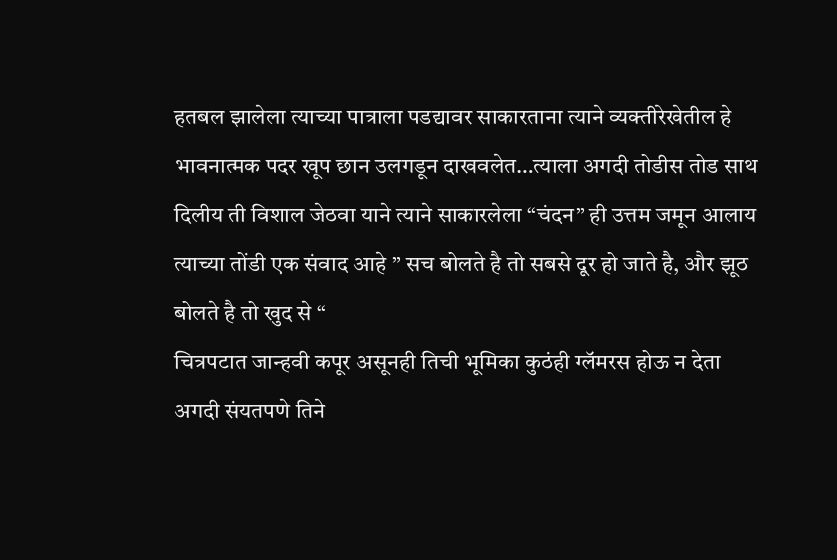हतबल झालेला त्याच्या पात्राला पडद्यावर साकारताना त्याने व्यक्तीरेखेतील हे भावनात्मक पदर खूप छान उलगडून दाखवलेत…त्याला अगदी तोडीस तोड साथ दिलीय ती विशाल जेठवा याने त्याने साकारलेला “चंदन” ही उत्तम जमून आलाय त्याच्या तोंडी एक संवाद आहे ” सच बोलते है तो सबसे दूर हो जाते है, और झूठ बोलते है तो खुद से “
चित्रपटात जान्हवी कपूर असूनही तिची भूमिका कुठंही ग्लॅमरस होऊ न देता अगदी संयतपणे तिने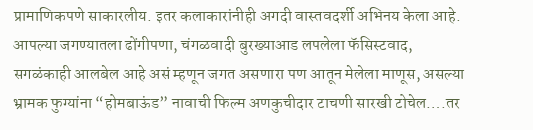प्रामाणिकपणे साकारलीय. इतर कलाकारांनीही अगदी वास्तवदर्शी अभिनय केला आहे.
आपल्या जगण्यातला ढोंगीपणा, चंगळवादी बुरख्याआड लपलेला फॅसिस्टवाद, सगळंकाही आलबेल आहे असं म्हणून जगत असणारा पण आतून मेलेला माणूस, असल्या भ्रामक फुग्यांना “होमबाऊंड” नावाची फिल्म अणकुचीदार टाचणी सारखी टोचेल….तर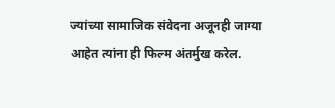ज्यांच्या सामाजिक संवेदना अजूनही जाग्या आहेत त्यांना ही फिल्म अंतर्मुख करेल.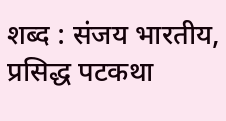शब्द : संजय भारतीय, प्रसिद्ध पटकथा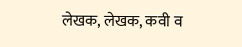लेखक, लेखक, कवी व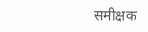समीक्षक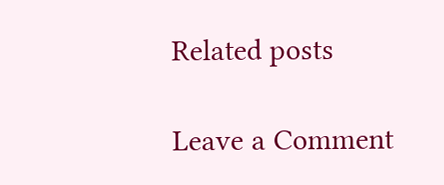Related posts

Leave a Comment